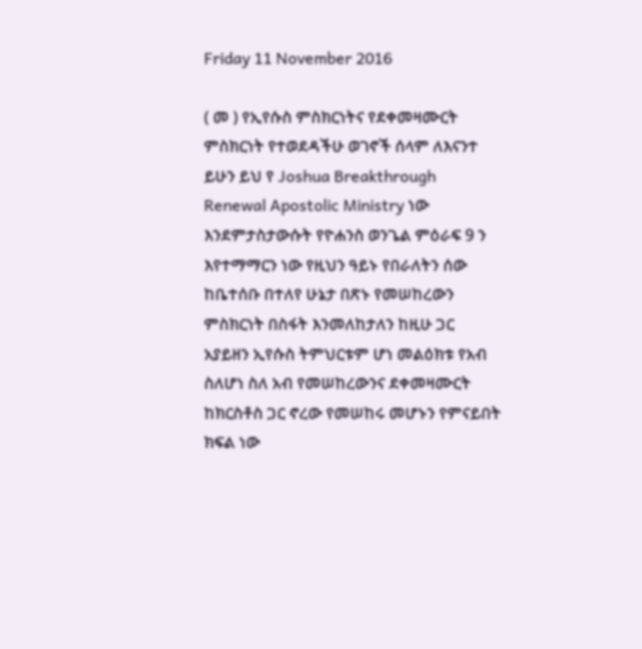Friday 11 November 2016

( መ ) የኢየሱስ ምስክርነትና የደቀመዛሙርት ምስክርነት የተወደዳችሁ ወገኖች ሰላም ለእናንተ ይሁን ይህ የ Joshua Breakthrough Renewal Apostolic Ministry ነው እንደምታስታውሱት የዮሐንስ ወንጌል ምዕራፍ 9 ን እየተማማርን ነው የዚህን ዓይኑ የበራለትን ሰው ከቤተሰቡ በተለየ ሁኔታ በጽኑ የመሠከረውን ምስክርነት በስፋት እንመለከታለን ከዚሁ ጋር አያይዘን ኢየሱስ ትምህርቱም ሆነ መልዕክቱ የአብ ስለሆነ ስለ አብ የመሠከረውንና ደቀመዛሙርት ከክርስቶስ ጋር ኖረው የመሠከሩ መሆኑን የምናይበት ክፍል ነው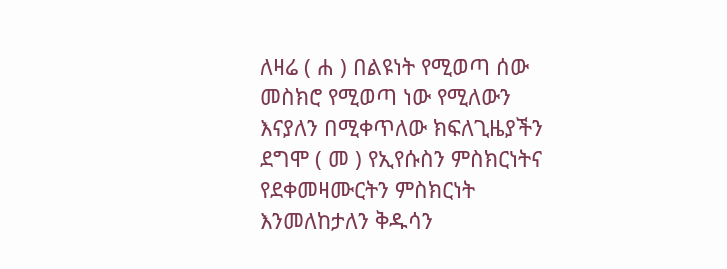ለዛሬ ( ሐ ) በልዩነት የሚወጣ ሰው መስክሮ የሚወጣ ነው የሚለውን እናያለን በሚቀጥለው ክፍለጊዜያችን ደግሞ ( መ ) የኢየሱስን ምስክርነትና የደቀመዛሙርትን ምስክርነት እንመለከታለን ቅዱሳን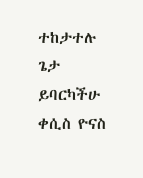ተከታተሉ ጌታ ይባርካችሁ ቀሲስ ዮናስ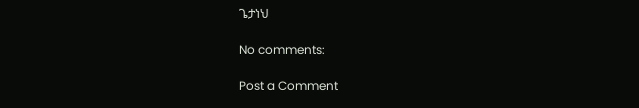ጌታነህ

No comments:

Post a Comment